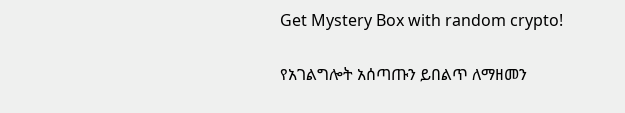Get Mystery Box with random crypto!

የአገልግሎት አሰጣጡን ይበልጥ ለማዘመን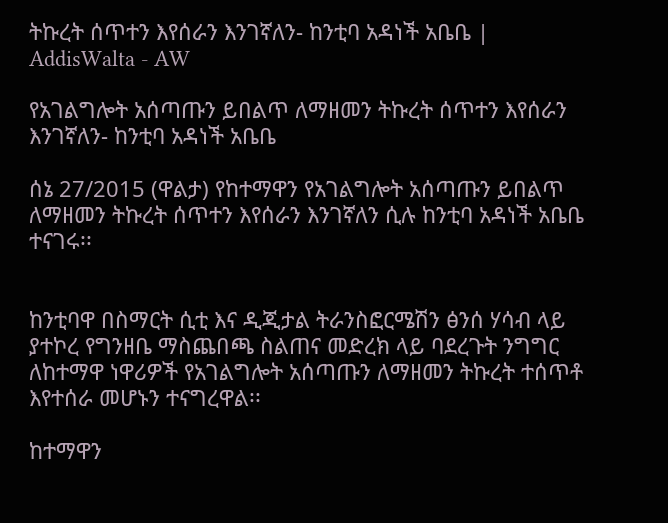ትኩረት ሰጥተን እየሰራን እንገኛለን- ከንቲባ አዳነች አቤቤ | AddisWalta - AW

የአገልግሎት አሰጣጡን ይበልጥ ለማዘመን ትኩረት ሰጥተን እየሰራን እንገኛለን- ከንቲባ አዳነች አቤቤ

ሰኔ 27/2015 (ዋልታ) የከተማዋን የአገልግሎት አሰጣጡን ይበልጥ ለማዘመን ትኩረት ሰጥተን እየሰራን እንገኛለን ሲሉ ከንቲባ አዳነች አቤቤ ተናገሩ፡፡


ከንቲባዋ በስማርት ሲቲ እና ዲጂታል ትራንስፎርሜሽን ፅንሰ ሃሳብ ላይ ያተኮረ የግንዘቤ ማስጨበጫ ስልጠና መድረክ ላይ ባደረጉት ንግግር ለከተማዋ ነዋሪዎች የአገልግሎት አሰጣጡን ለማዘመን ትኩረት ተሰጥቶ እየተሰራ መሆኑን ተናግረዋል፡፡

ከተማዋን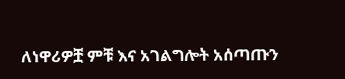ለነዋሪዎቿ ምቹ እና አገልግሎት አሰጣጡን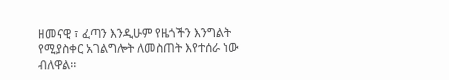ዘመናዊ ፣ ፈጣን እንዲሁም የዜጎችን እንግልት የሚያስቀር አገልግሎት ለመስጠት እየተሰራ ነው ብለዋል፡፡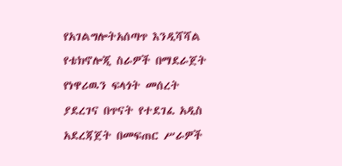የአገልግሎትአሰጣጥ እንዲሻሻል የቴክኖሎጂ ስራዎች በማደራጀት የነዋሪዉን ፍላጎት መሰረት ያደረገና በጥናት የተደገፈ አዲስ አደረጃጀት በመፍጠር ሥራዎች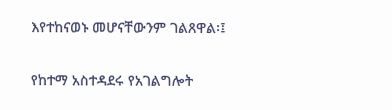እየተከናወኑ መሆናቸውንም ገልጸዋል፡፤

የከተማ አስተዳደሩ የአገልግሎት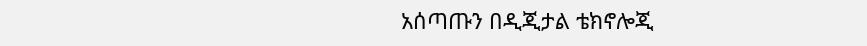አሰጣጡን በዲጂታል ቴክኖሎጂ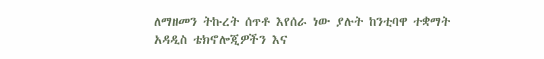ለማዘመን ትኩረት ሰጥቶ እየሰራ ነው ያሉት ከንቲባዋ ተቋማት አዳዲስ ቴክኖሎጂዎችን እና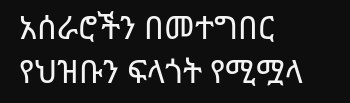አሰራሮችን በመተግበር የህዝቡን ፍላጎት የሚሟላ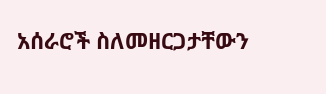አሰራሮች ስለመዘርጋታቸውን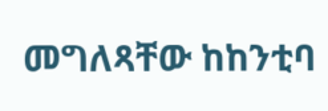መግለጻቸው ከከንቲባ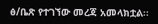ፅ/ቤጽ የተገኘው መረጃ አመላክቷል፡፡